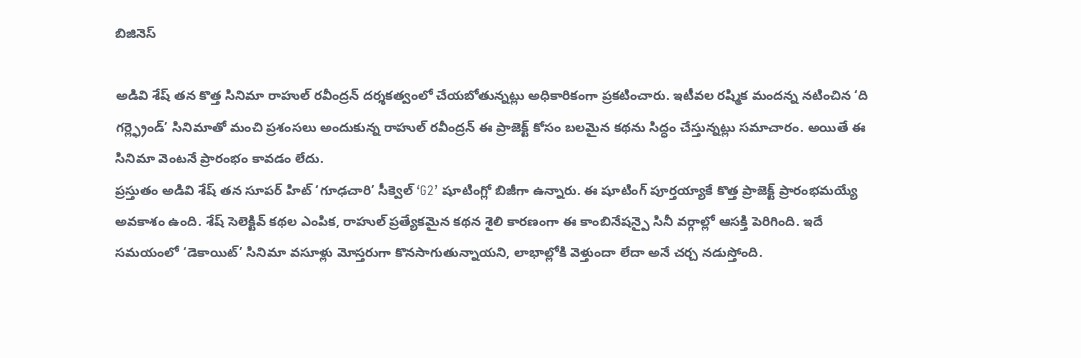బిజినెస్

అడివి శేష్ తన కొత్త సినిమా రాహుల్ రవీంద్రన్ దర్శకత్వంలో చేయబోతున్నట్లు అధికారికంగా ప్రకటించారు. ఇటీవల రష్మిక మందన్న నటించిన ‘ది గర్ల్ఫ్రెండ్’ సినిమాతో మంచి ప్రశంసలు అందుకున్న రాహుల్ రవీంద్రన్ ఈ ప్రాజెక్ట్ కోసం బలమైన కథను సిద్ధం చేస్తున్నట్లు సమాచారం. అయితే ఈ సినిమా వెంటనే ప్రారంభం కావడం లేదు.
ప్రస్తుతం అడివి శేష్ తన సూపర్ హిట్ ‘గూఢచారి’ సీక్వెల్ ‘G2’ షూటింగ్లో బిజీగా ఉన్నారు. ఈ షూటింగ్ పూర్తయ్యాకే కొత్త ప్రాజెక్ట్ ప్రారంభమయ్యే అవకాశం ఉంది. శేష్ సెలెక్టివ్ కథల ఎంపిక, రాహుల్ ప్రత్యేకమైన కథన శైలి కారణంగా ఈ కాంబినేషన్పై సినీ వర్గాల్లో ఆసక్తి పెరిగింది. ఇదే సమయంలో ‘డెకాయిట్’ సినిమా వసూళ్లు మోస్తరుగా కొనసాగుతున్నాయని, లాభాల్లోకి వెళ్తుందా లేదా అనే చర్చ నడుస్తోంది.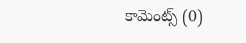కామెంట్స్ (0)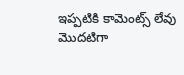ఇప్పటికి కామెంట్స్ లేవు
మొదటిగా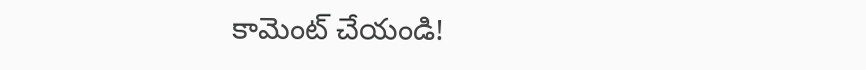కామెంట్ చేయండి!